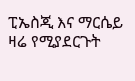ፒኤስጂ እና ማርሴይ ዛሬ የሚያደርጉት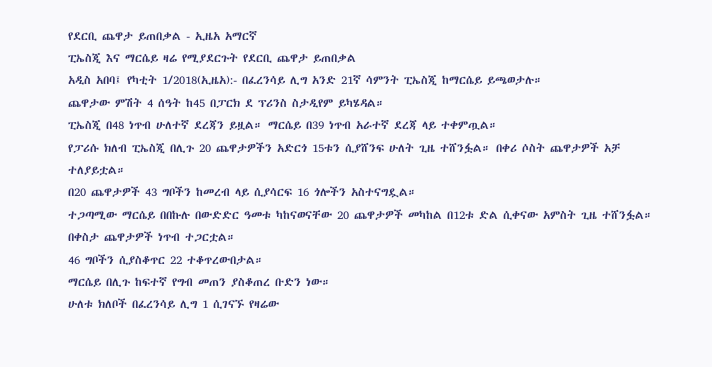የደርቢ ጨዋታ ይጠበቃል - ኢዜአ አማርኛ
ፒኤስጂ እና ማርሴይ ዛሬ የሚያደርጉት የደርቢ ጨዋታ ይጠበቃል
አዲስ አበባ፤ የካቲት 1/2018(ኢዜአ):- በፈረንሳይ ሊግ አንድ 21ኛ ሳምንት ፒኤስጂ ከማርሴይ ይጫወታሉ።
ጨዋታው ምሽት 4 ሰዓት ከ45 በፓርክ ደ ፕሪንስ ስታዲየም ይካሄዳል።
ፒኤስጂ በ48 ነጥብ ሁለተኛ ደረጃን ይዟል። ማርሴይ በ39 ነጥብ አራተኛ ደረጃ ላይ ተቀምጧል።
የፓሪሱ ክለብ ፒኤስጂ በሊጉ 20 ጨዋታዎችን አድርጎ 15ቱን ሲያሸንፍ ሁለት ጊዜ ተሸንፏል። በቀሪ ሶስት ጨዋታዎች አቻ ተለያይቷል።
በ20 ጨዋታዎች 43 ግቦችን ከመረብ ላይ ሲያሳርፍ 16 ጎሎችን አስተናግዷል።
ተጋጣሚው ማርሴይ በበኩሉ በውድድር ዓመቱ ካከናወናቸው 20 ጨዋታዎች መካከል በ12ቱ ድል ሲቀናው አምስት ጊዜ ተሸንፏል። በቀስታ ጨዋታዎች ነጥብ ተጋርቷል።
46 ግቦችን ሲያስቆጥር 22 ተቆጥረውበታል።
ማርሴይ በሊጉ ከፍተኛ የግብ መጠን ያስቆጠረ ቡድን ነው።
ሁለቱ ክለቦች በፈረንሳይ ሊግ 1 ሲገናኙ የዛሬው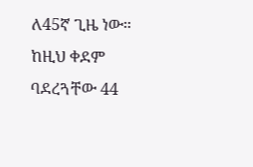ለ45ኛ ጊዜ ነው።
ከዚህ ቀደም ባደረጓቸው 44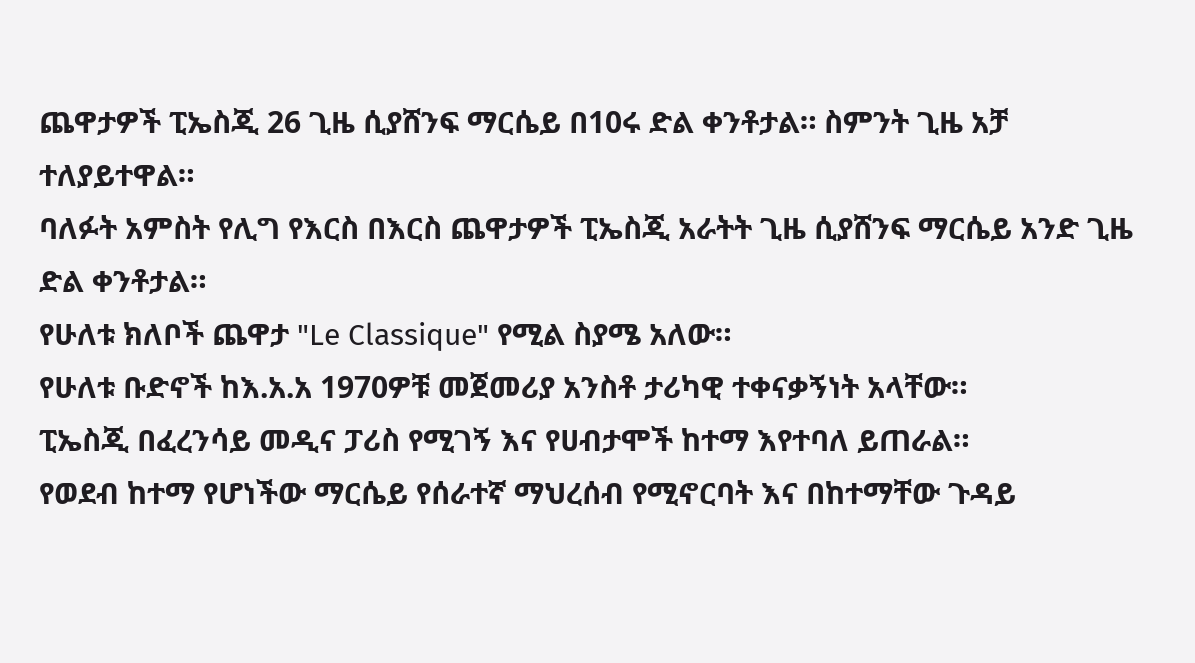ጨዋታዎች ፒኤስጂ 26 ጊዜ ሲያሸንፍ ማርሴይ በ10ሩ ድል ቀንቶታል። ስምንት ጊዜ አቻ ተለያይተዋል።
ባለፉት አምስት የሊግ የእርስ በእርስ ጨዋታዎች ፒኤስጂ አራትት ጊዜ ሲያሸንፍ ማርሴይ አንድ ጊዜ ድል ቀንቶታል።
የሁለቱ ክለቦች ጨዋታ "Le Classique" የሚል ስያሜ አለው።
የሁለቱ ቡድኖች ከእ.አ.አ 1970ዎቹ መጀመሪያ አንስቶ ታሪካዊ ተቀናቃኝነት አላቸው።
ፒኤስጂ በፈረንሳይ መዲና ፓሪስ የሚገኝ እና የሀብታሞች ከተማ እየተባለ ይጠራል።
የወደብ ከተማ የሆነችው ማርሴይ የሰራተኛ ማህረሰብ የሚኖርባት እና በከተማቸው ጉዳይ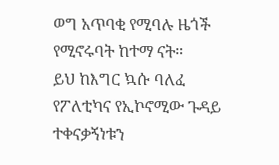ወግ አጥባቂ የሚባሉ ዜጎች የሚኖሩባት ከተማ ናት።
ይህ ከእግር ኳሱ ባለፈ የፖለቲካና የኢኮኖሚው ጉዳይ ተቀናቃኝነቱን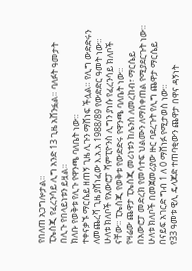የበለጠ አጋግሎታል።
ፒኤስጂ የፈረንሳይ ሊግ አንድ 13 ጊዜ አሸንፏል። ባለፉት ዓመታት በሊጉ የበላይነቱን ይዟል።
ክለቡ የወቅቱ የሊጉ የዋንጫ ባለቤት ነው።
ተቀናቃኙ ማርሴይ ዘጠኝ ጊዜ ሊጉን ማሸነፍ ችሏል። የሊግ ውድድሩን ለመጨረሻ ጊዜ ያሸነፈው እ.አ.አ 1988/89 የውድድር ዓመት ነው።
ሁለቱ ክለቦች የአውሮፓ ሻምፒዮንስ ሊግን ያነሱ የፈረንሳይ ክለቦች ናቸው። ፒኤስጂ የወቅቱ የውድድሩ የዋንጫ ባለቤት ነው።
የዛሬው ጨዋታ ፒኤስጂ መሪነቱን ከሌንስ ለመረከብ፣ ማርሴይ በአውሮፓ መድረክ የመሳተፍ ህልሙን ለማስቀጠል የሚያደርጉት ነው።
ሁለቱ ክለቦች በመጀመሪያው ዙር ባደረጉት የሊግ ጨዋታ ማርሴይ በናይፍ አገርድ ግብ 1 ለ 0 ማሸነፉ የሚታወስ ነው።
የ33 ዓመቱ ዊሊ ዴላጆድ ተጠባቂውን ጨዋታ በዋና ዳኝነት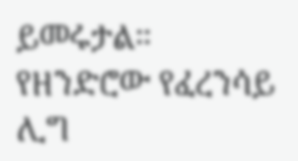ይመሩታል።
የዘንድሮው የፈረንሳይ ሊግ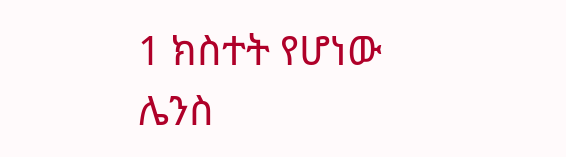1 ክስተት የሆነው ሌንስ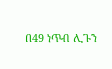በ49 ነጥብ ሊጉን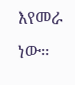እየመራ ነው።